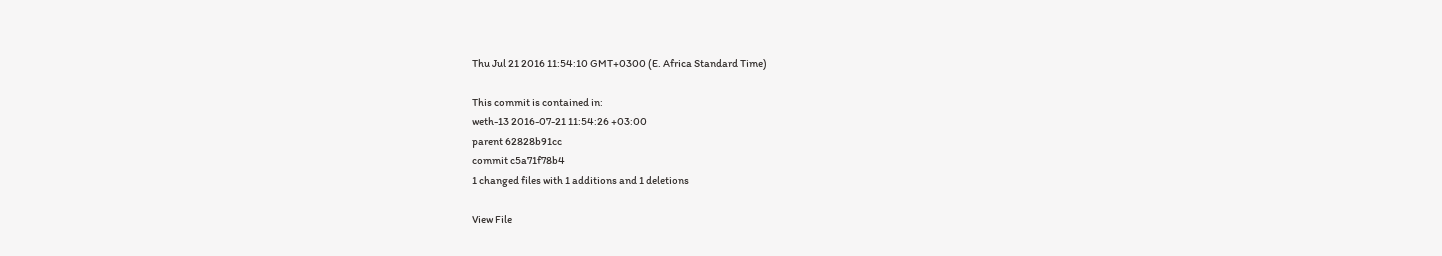Thu Jul 21 2016 11:54:10 GMT+0300 (E. Africa Standard Time)

This commit is contained in:
weth-13 2016-07-21 11:54:26 +03:00
parent 62828b91cc
commit c5a71f78b4
1 changed files with 1 additions and 1 deletions

View File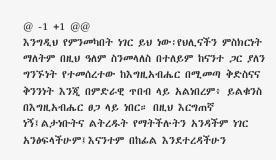@ -1 +1 @@
እንግዲህ የምንመካበት ነገር ይህ ነው፡የህሊናችን ምስክርነት ማለትም በዚህ ዓለም ስንመላለስ በተለይም ከናንተ ጋር ያለን ግንኙነት የተመሰረተው ከእግዚአብሔር በሚመጣ ቅድስናና ቅንንነት እንጂ በምድራዊ ጥበብ ላይ አልነበረም፥ ይልቁንስ በእግዚአብሔር ፀጋ ላይ ነበር። በዚህ እርግጠኛ ነኝ፤ልታነቡትና ልትረዱት የማትችሉትን አንዳችም ነገር አንፅፍላችሁም፤እናንተም በከፊል እንደተረዳችሁን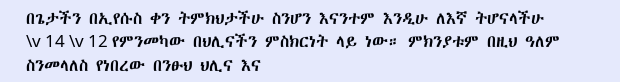በጌታችን በኢየሱስ ቀን ትምክህታችሁ ስንሆን እናንተም እንዲሁ ለእኛ ትሆናላችሁ
\v 14 \v 12 የምንመካው በህሊናችን ምስክርነት ላይ ነው። ምክንያቱም በዚህ ዓለም ስንመላለስ የነበረው በንፁህ ህሊና እና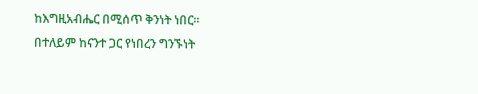ከእግዚአብሔር በሚሰጥ ቅንነት ነበር። በተለይም ከናንተ ጋር የነበረን ግንኙነት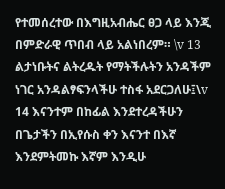የተመሰረተው በእግዚአብሔር ፀጋ ላይ እንጂ በምድራዊ ጥበብ ላይ አልነበረም። \v 13 ልታነቡትና ልትረዱት የማትችሉትን አንዳችም ነገር አንዳልፃፍንላችሁ ተስፋ አደርጋለሁ፤\v 14 እናንተም በከፊል እንደተረዳችሁን በጌታችን በኢየሱስ ቀን እናንተ በእኛ እንደምትመኩ እኛም እንዲሁ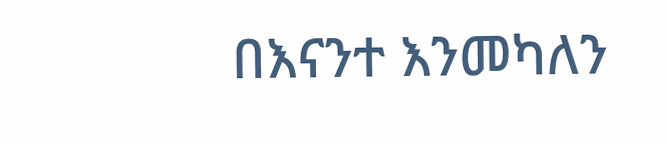በእናንተ እንመካለን